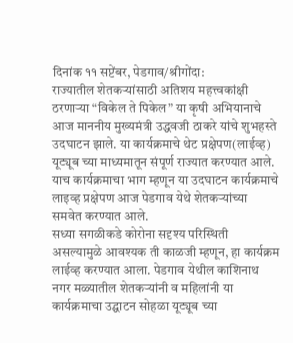दिनांक ११ सप्टेंबर, पेडगाव/श्रीगोंदा:
राज्यातील शेतकऱ्यांसाठी अतिशय महत्त्वकांक्षी ठरणाऱ्या “विकेल ते पिकेल” या कृषी अभियानाचे आज माननीय मुख्यमंत्री उद्धवजी ठाकरे यांचे शुभहस्ते उदघाटन झाले. या कार्यक्रमाचे थेट प्रक्षेपण(लाईव्ह) यूट्यूब च्या माध्यमातून संपूर्ण राज्यात करण्यात आले. याच कार्यक्रमाचा भाग म्हणून या उदघाटन कार्यक्रमाचे लाइव्ह प्रक्षेपण आज पेडगाव येथे शेतकऱ्यांच्या समवेत करण्यात आले.
सध्या सगळीकडे कोरोना सदृश्य परिस्थिती असल्यामुळे आवश्यक ती काळजी म्हणून, हा कार्यक्रम लाईव्ह करण्यात आला. पेडगाव येथील काशिनाथ नगर मळ्यातील शेतकऱ्यांनी व महिलांनी या कार्यक्रमाचा उद्घाटन सोहळा यूट्यूब च्या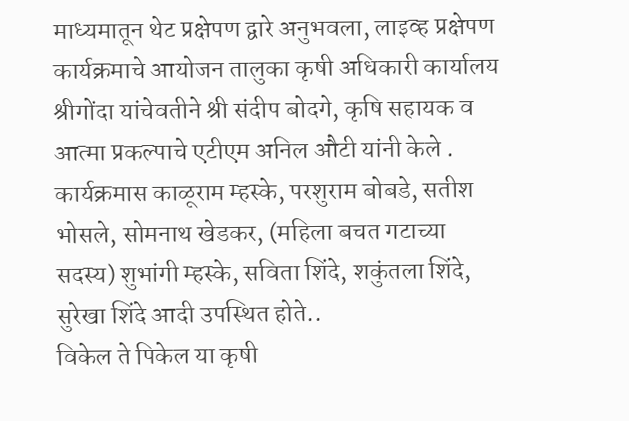माध्यमातून थेट प्रक्षेपण द्वारे अनुभवला, लाइव्ह प्रक्षेपण कार्यक्रमाचे आयोजन तालुका कृषी अधिकारी कार्यालय श्रीगोंदा यांचेवतीने श्री संदीप बोदगे, कृषि सहायक व आत्मा प्रकल्पाचे एटीएम अनिल औटी यांनी केले .
कार्यक्रमास काळूराम म्हस्के, परशुराम बोबडे, सतीश भोसले, सोमनाथ खेडकर, (महिला बचत गटाच्या सदस्य) शुभांगी म्हस्के, सविता शिंदे, शकुंतला शिंदे, सुरेखा शिंदे आदी उपस्थित होते..
विकेल ते पिकेल या कृषी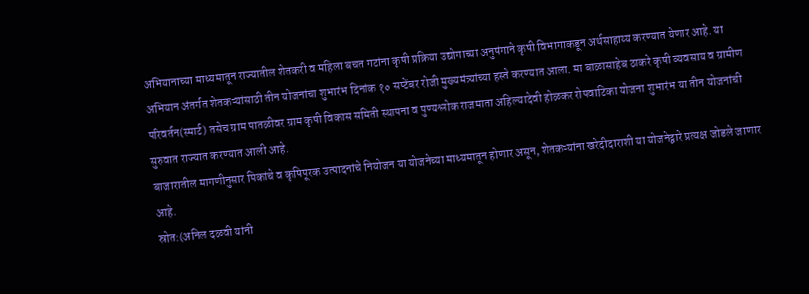अभियानाच्या माध्यमातून राज्यातील शेतकरी व महिला बचत गटांना कृषी प्रक्रिया उद्योगाच्या अनुषंगाने कृषी विभागाकडून अर्थसाहाय्य करण्यात येणार आहे. या अभियान अंतर्गत शेतकऱ्यांसाठी तीन योजनांचा शुभारंभ दिनांक १० सप्टेंबर रोजी मुख्यमंत्र्यांच्या हस्ते करण्यात आला. मा बाळासाहेब ठाकरे कृषी व्यवसाय व ग्रामीण परिवर्तन(स्मार्ट) तसेच ग्राम पातळीवर ग्राम कृषी विकास समिती स्थापना व पुण्यश्लोक राजमाता अहिल्यादेवी होळकर रोपवाटिका योजना शुभारंभ या तीन योजनांची सुरुवात राज्यात करण्यात आली आहे.
बाजारातील मागणीनुसार पिकांचे व कृषिपूरक उत्पादनांचे नियोजन या योजनेच्या माध्यमातून होणार असून, शेतकऱ्यांना खरेदीदाराशी या योजनेद्वारे प्रत्यक्ष जोडले जाणार आहे.
स्रोत:(अनिल दळवी यांनी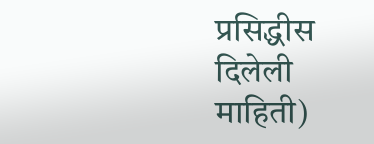प्रसिद्धीस दिलेली माहिती)